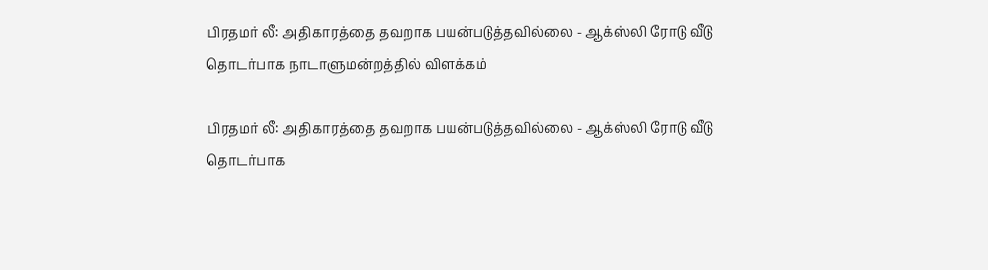பிரதமர் லீ: அதிகாரத்தை தவறாக பயன்படுத்தவில்லை - ஆக்ஸ்லி ரோடு வீடு தொடர்பாக நாடாளுமன்றத்தில் விளக்கம்

பிரதமர் லீ: அதிகாரத்தை தவறாக பயன்படுத்தவில்லை - ஆக்ஸ்லி ரோடு வீடு தொடர்பாக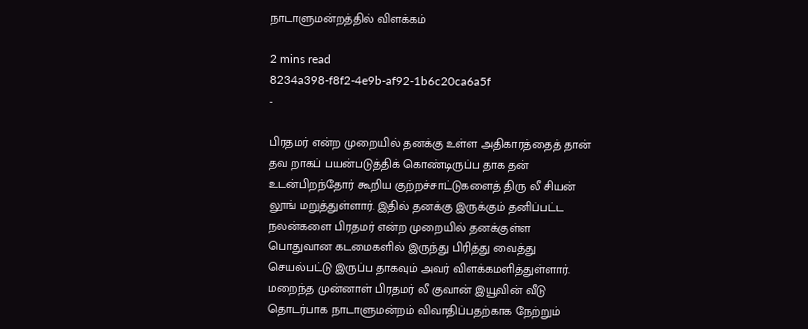நாடாளுமன்றத்தில் விளக்கம்

2 mins read
8234a398-f8f2-4e9b-af92-1b6c20ca6a5f
-

பிரதமர் என்ற முறையில் தனக்கு உள்ள அதிகாரத்தைத் தான் தவ றாகப் பயன்படுத்திக் கொண்டிருப்ப தாக தன் உடன்பிறந்தோர் கூறிய குற்றச்சாட்டுகளைத் திரு லீ சியன் லூங் மறுத்துள்ளார். இதில் தனக்கு இருக்கும் தனிப்பட்ட நலன்களை பிரதமர் என்ற முறையில் தனக்குள்ள பொதுவான கடமைகளில் இருந்து பிரித்து வைத்து செயல்பட்டு இருப்ப தாகவும் அவர் விளக்கமளித்துள்ளார். மறைந்த முன்னாள் பிரதமர் லீ குவான் இயூவின் வீடு தொடர்பாக நாடாளுமன்றம் விவாதிப்பதற்காக நேற்றும்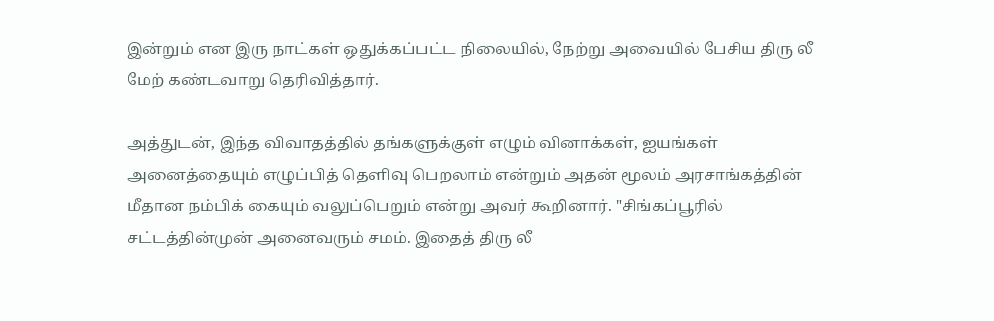இன்றும் என இரு நாட்கள் ஒதுக்கப்பட்ட நிலையில், நேற்று அவையில் பேசிய திரு லீ மேற் கண்டவாறு தெரிவித்தார்.

அத்துடன், இந்த விவாதத்தில் தங்களுக்குள் எழும் வினாக்கள், ஐயங்கள் அனைத்தையும் எழுப்பித் தெளிவு பெறலாம் என்றும் அதன் மூலம் அரசாங்கத்தின் மீதான நம்பிக் கையும் வலுப்பெறும் என்று அவர் கூறினார். "சிங்கப்பூரில் சட்டத்தின்முன் அனைவரும் சமம். இதைத் திரு லீ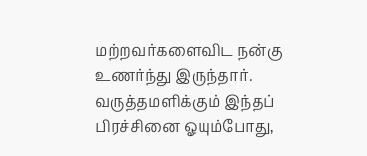மற்றவர்களைவிட நன்கு உணர்ந்து இருந்தார். வருத்தமளிக்கும் இந்தப் பிரச்சினை ஓயும்போது,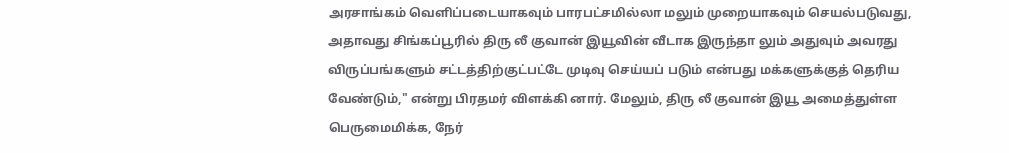அரசாங்கம் வெளிப்படையாகவும் பாரபட்சமில்லா மலும் முறையாகவும் செயல்படுவது, அதாவது சிங்கப்பூரில் திரு லீ குவான் இயூவின் வீடாக இருந்தா லும் அதுவும் அவரது விருப்பங்களும் சட்டத்திற்குட்பட்டே முடிவு செய்யப் படும் என்பது மக்களுக்குத் தெரிய வேண்டும்," என்று பிரதமர் விளக்கி னார். மேலும், திரு லீ குவான் இயூ அமைத்துள்ள பெருமைமிக்க, நேர்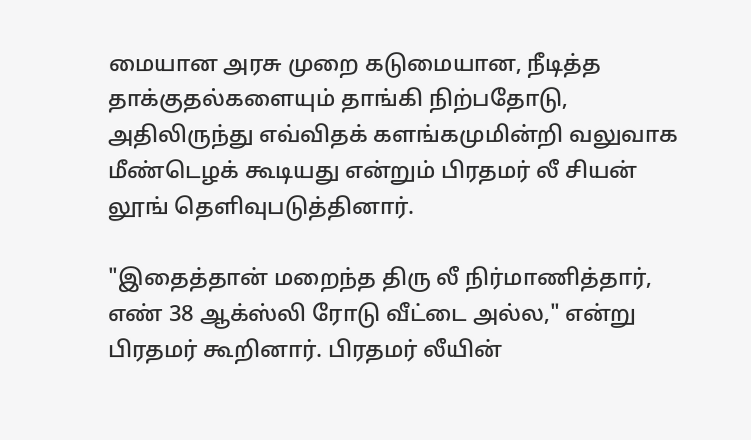மையான அரசு முறை கடுமையான, நீடித்த தாக்குதல்களையும் தாங்கி நிற்பதோடு, அதிலிருந்து எவ்விதக் களங்கமுமின்றி வலுவாக மீண்டெழக் கூடியது என்றும் பிரதமர் லீ சியன் லூங் தெளிவுபடுத்தினார்.

"இதைத்தான் மறைந்த திரு லீ நிர்மாணித்தார், எண் 38 ஆக்ஸ்லி ரோடு வீட்டை அல்ல," என்று பிரதமர் கூறினார். பிரதமர் லீயின்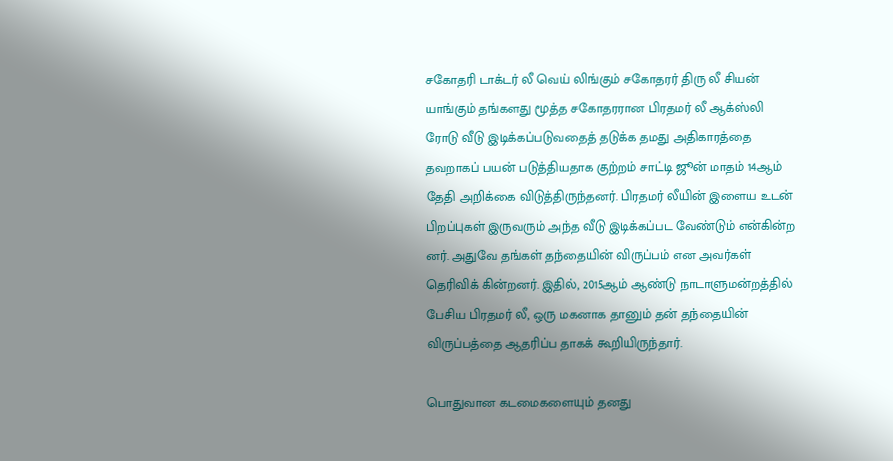சகோதரி டாக்டர் லீ வெய் லிங்கும் சகோதரர் திரு லீ சியன் யாங்கும் தங்களது மூத்த சகோதரரான பிரதமர் லீ ஆக்ஸ்லி ரோடு வீடு இடிக்கப்படுவதைத் தடுக்க தமது அதிகாரத்தை தவறாகப் பயன் படுத்தியதாக குற்றம் சாட்டி ஜூன் மாதம் 14ஆம் தேதி அறிக்கை விடுத்திருந்தனர். பிரதமர் லீயின் இளைய உடன் பிறப்புகள் இருவரும் அந்த வீடு இடிக்கப்பட வேண்டும் என்கின்ற னர். அதுவே தங்கள் தந்தையின் விருப்பம் என அவர்கள் தெரிவிக் கின்றனர். இதில், 2015ஆம் ஆண்டு நாடாளுமன்றத்தில் பேசிய பிரதமர் லீ, ஒரு மகனாக தானும் தன் தந்தையின் விருப்பத்தை ஆதரிப்ப தாகக் கூறியிருந்தார்.

பொதுவான கடமைகளையும் தனது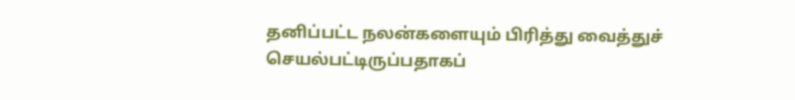தனிப்பட்ட நலன்களையும் பிரித்து வைத்துச் செயல்பட்டிருப்பதாகப்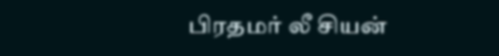பிரதமர் லீ சியன்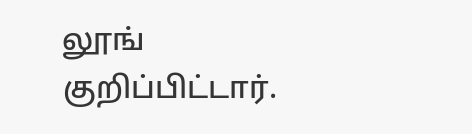லூங் குறிப்பிட்டார்.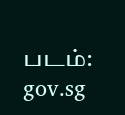படம்: gov.sg